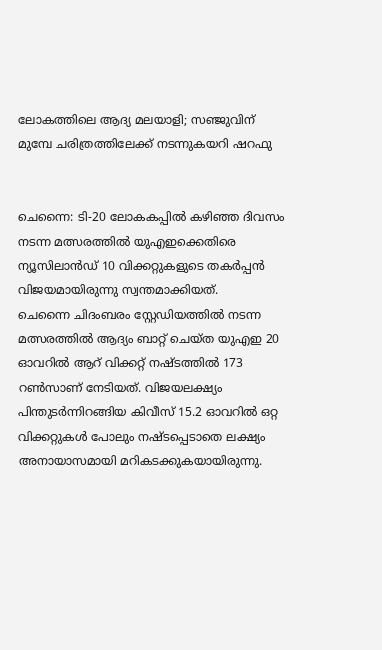ലോകത്തിലെ ആദ്യ മലയാളി; സഞ്ജുവിന് മുമ്പേ ചരിത്രത്തിലേക്ക് നടന്നുകയറി ഷറഫു


ചെന്നൈ: ടി-20 ലോകകപ്പില്‍ കഴിഞ്ഞ ദിവസം നടന്ന മത്സരത്തില്‍ യുഎഇക്കെതിരെ ന്യൂസിലാൻഡ് 10 വിക്കറ്റുകളുടെ തകർപ്പൻ വിജയമായിരുന്നു സ്വന്തമാക്കിയത്.
ചെന്നൈ ചിദംബരം സ്റ്റേഡിയത്തില്‍ നടന്ന മത്സരത്തില്‍ ആദ്യം ബാറ്റ് ചെയ്ത യുഎഇ 20 ഓവറില്‍ ആറ് വിക്കറ്റ് നഷ്ടത്തില്‍ 173 റണ്‍സാണ് നേടിയത്. വിജയലക്ഷ്യം പിന്തുടർന്നിറങ്ങിയ കിവീസ് 15.2 ഓവറില്‍ ഒറ്റ വിക്കറ്റുകള്‍ പോലും നഷ്ടപ്പെടാതെ ലക്ഷ്യം അനായാസമായി മറികടക്കുകയായിരുന്നു.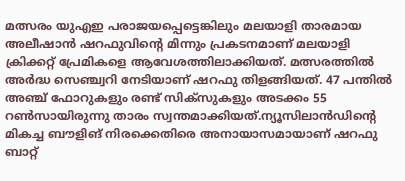മത്സരം യുഎഇ പരാജയപ്പെട്ടെങ്കിലും മലയാളി താരമായ അലീഷാൻ ഷറഫുവിന്റെ മിന്നും പ്രകടനമാണ് മലയാളി ക്രിക്കറ്റ് പ്രേമികളെ ആവേശത്തിലാക്കിയത്. മത്സരത്തില്‍ അർദ്ധ സെഞ്ച്വറി നേടിയാണ് ഷറഫു തിളങ്ങിയത്. 47 പന്തില്‍ അഞ്ച് ഫോറുകളും രണ്ട് സിക്സുകളും അടക്കം 55 റണ്‍സായിരുന്നു താരം സ്വന്തമാക്കിയത്.ന്യൂസിലാൻഡിന്റെ മികച്ച ബൗളിങ് നിരക്കെതിരെ അനായാസമായാണ് ഷറഫു ബാറ്റ്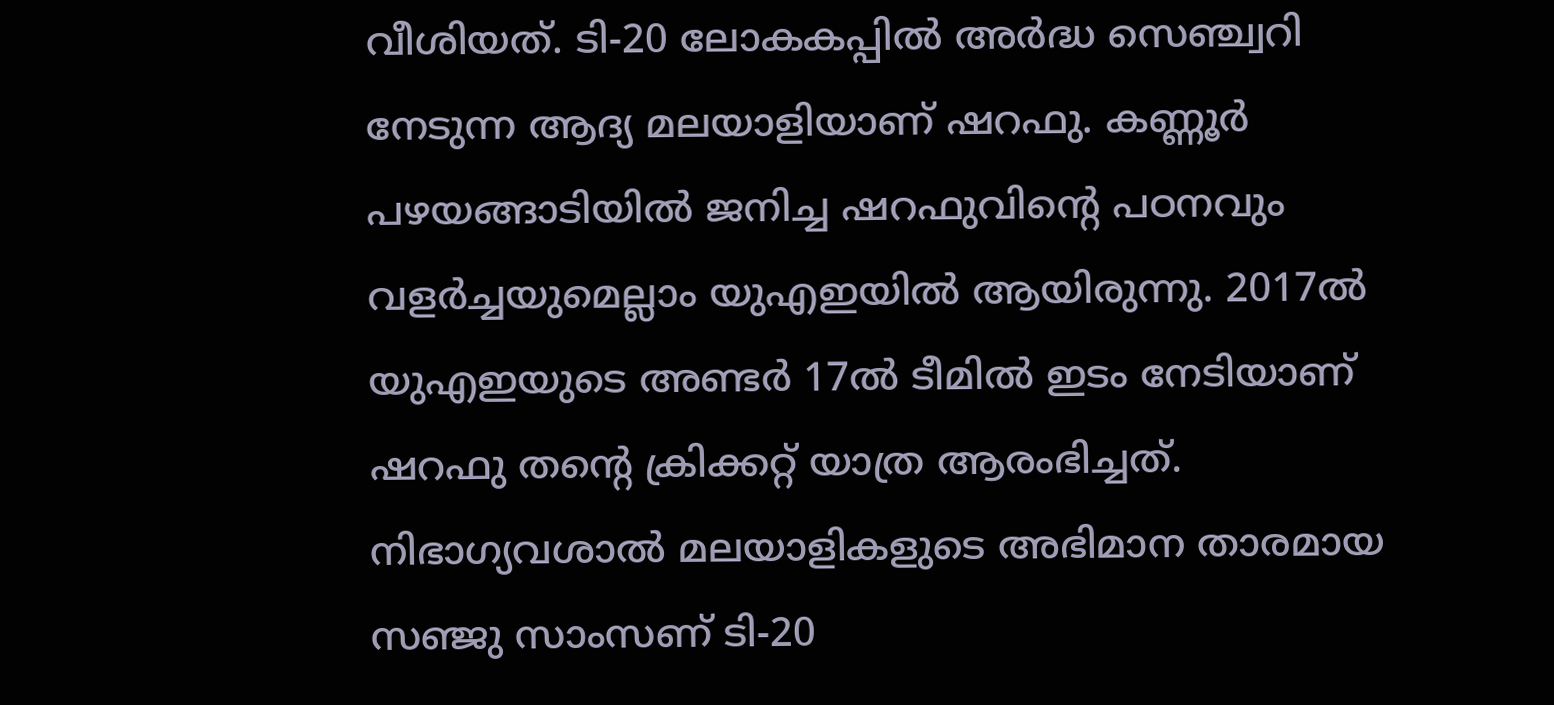വീശിയത്. ടി-20 ലോകകപ്പില്‍ അർദ്ധ സെഞ്ച്വറി നേടുന്ന ആദ്യ മലയാളിയാണ് ഷറഫു. കണ്ണൂർ പഴയങ്ങാടിയില്‍ ജനിച്ച ഷറഫുവിന്റെ പഠനവും വളർച്ചയുമെല്ലാം യുഎഇയില്‍ ആയിരുന്നു. 2017ല്‍ യുഎഇയുടെ അണ്ടർ 17ല്‍ ടീമില്‍ ഇടം നേടിയാണ് ഷറഫു തന്റെ ക്രിക്കറ്റ് യാത്ര ആരംഭിച്ചത്.
നിഭാഗ്യവശാല്‍ മലയാളികളുടെ അഭിമാന താരമായ സഞ്ജു സാംസണ് ടി-20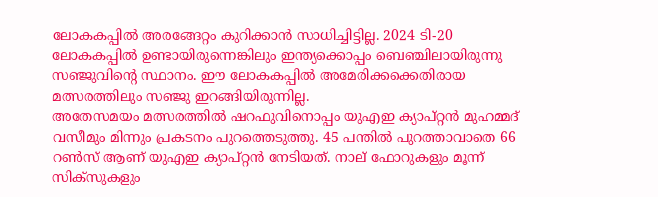ലോകകപ്പില്‍ അരങ്ങേറ്റം കുറിക്കാൻ സാധിച്ചിട്ടില്ല. 2024 ടി-20 ലോകകപ്പില്‍ ഉണ്ടായിരുന്നെങ്കിലും ഇന്ത്യക്കൊപ്പം ബെഞ്ചിലായിരുന്നു സഞ്ജുവിന്റെ സ്ഥാനം. ഈ ലോകകപ്പില്‍ അമേരിക്കക്കെതിരായ മത്സരത്തിലും സഞ്ജു ഇറങ്ങിയിരുന്നില്ല.
അതേസമയം മത്സരത്തില്‍ ഷറഫുവിനൊപ്പം യുഎഇ ക്യാപ്റ്റൻ മുഹമ്മദ് വസീമും മിന്നും പ്രകടനം പുറത്തെടുത്തു. 45 പന്തില്‍ പുറത്താവാതെ 66 റണ്‍സ് ആണ് യുഎഇ ക്യാപ്റ്റൻ നേടിയത്. നാല് ഫോറുകളും മൂന്ന് സിക്സുകളും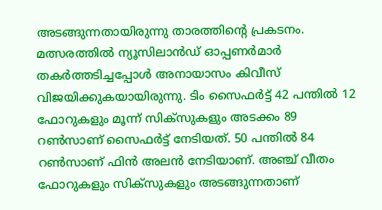അടങ്ങുന്നതായിരുന്നു താരത്തിന്റെ പ്രകടനം.
മത്സരത്തില്‍ ന്യൂസിലാൻഡ് ഓപ്പണർമാർ തകർത്തടിച്ചപ്പോള്‍ അനായാസം കിവീസ് വിജയിക്കുകയായിരുന്നു. ടിം സൈഫർട്ട് 42 പന്തില്‍ 12 ഫോറുകളും മൂന്ന് സിക്സുകളും അടക്കം 89 റണ്‍സാണ് സൈഫർട്ട് നേടിയത്. 50 പന്തില്‍ 84 റണ്‍സാണ് ഫിൻ അലൻ നേടിയാണ്. അഞ്ച് വീതം ഫോറുകളും സിക്സുകളും അടങ്ങുന്നതാണ്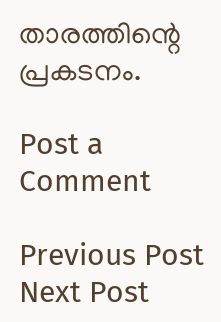താരത്തിന്റെ പ്രകടനം.

Post a Comment

Previous Post Next Post